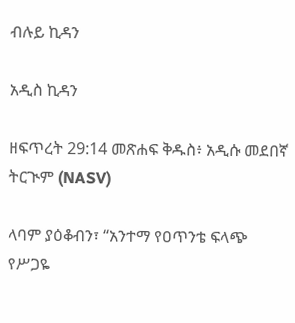ብሉይ ኪዳን

አዲስ ኪዳን

ዘፍጥረት 29:14 መጽሐፍ ቅዱስ፥ አዲሱ መደበኛ ትርጒም (NASV)

ላባም ያዕቆብን፣ “አንተማ የዐጥንቴ ፍላጭ የሥጋዬ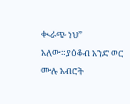ቊራጭ ነህ” አለው።ያዕቆብ አንድ ወር ሙሉ አብሮት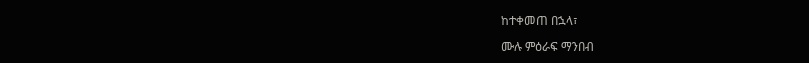ከተቀመጠ በኋላ፣

ሙሉ ምዕራፍ ማንበብ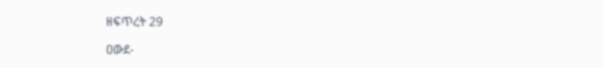ዘፍጥረት 29

ዐውደ-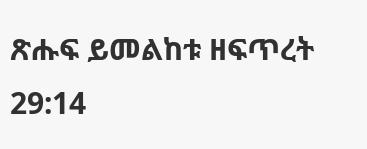ጽሑፍ ይመልከቱ ዘፍጥረት 29:14